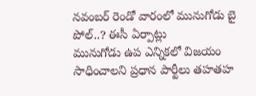నవంబర్ రెండో వారంలో మునుగోడు బై పోల్..? ఈసీ ఏర్పాట్లు
మునుగోడు ఉప ఎన్నికలో విజయం సాధించాలని ప్రధాన పార్టీలు తహతహ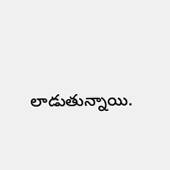లాడుతున్నాయి.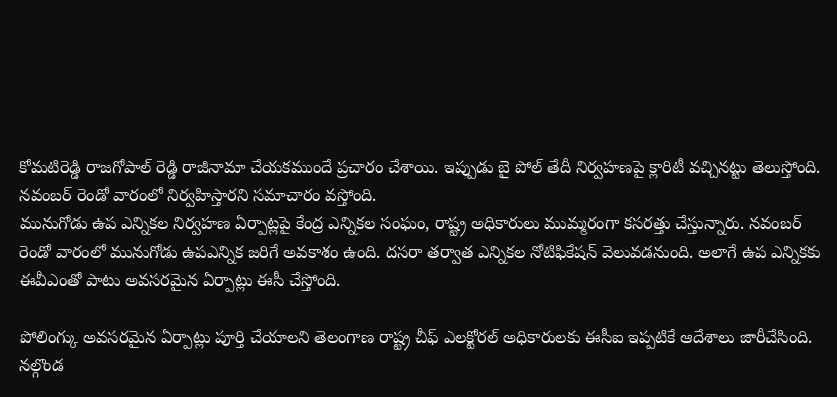కోమటిరెడ్డి రాజగోపాల్ రెడ్డి రాజీనామా చేయకముందే ప్రచారం చేశాయి. ఇప్పుడు బై పోల్ తేదీ నిర్వహణపై క్లారిటీ వచ్చినట్టు తెలుస్తోంది. నవంబర్ రెండో వారంలో నిర్వహిస్తారని సమాచారం వస్తోంది.
మునుగోడు ఉప ఎన్నికల నిర్వహణ ఏర్పాట్లపై కేంద్ర ఎన్నికల సంఘం, రాష్ట్ర అధికారులు ముమ్మరంగా కసరత్తు చేస్తున్నారు. నవంబర్ రెండో వారంలో మునుగోడు ఉపఎన్నిక జరిగే అవకాశం ఉంది. దసరా తర్వాత ఎన్నికల నోటిఫికేషన్ వెలువడనుంది. అలాగే ఉప ఎన్నికకు ఈవీఎంతో పాటు అవసరమైన ఏర్పాట్లు ఈసీ చేస్తోంది.

పోలింగ్కు అవసరమైన ఏర్పాట్లు పూర్తి చేయాలని తెలంగాణ రాష్ట్ర చీఫ్ ఎలక్టోరల్ అధికారులకు ఈసీఐ ఇప్పటికే ఆదేశాలు జారీచేసింది. నల్గొండ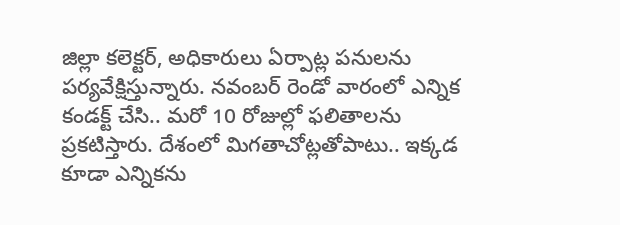జిల్లా కలెక్టర్, అధికారులు ఏర్పాట్ల పనులను పర్యవేక్షిస్తున్నారు. నవంబర్ రెండో వారంలో ఎన్నిక కండక్ట్ చేసి.. మరో 10 రోజుల్లో ఫలితాలను ప్రకటిస్తారు. దేశంలో మిగతాచోట్లతోపాటు.. ఇక్కడ కూడా ఎన్నికను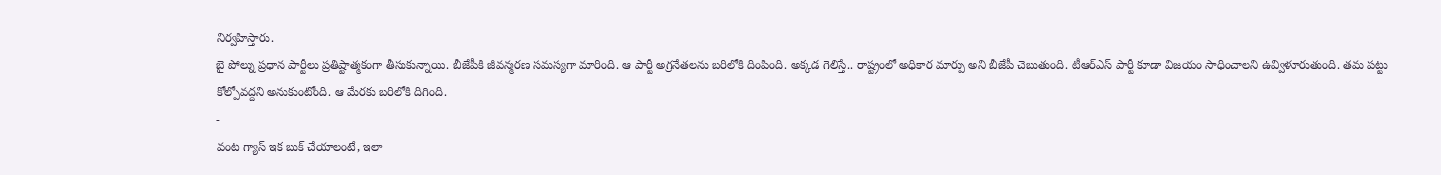నిర్వహిస్తారు.
బై పోల్ను ప్రధాన పార్టీలు ప్రతిష్టాత్మకంగా తీసుకున్నాయి. బీజేపీకి జీవన్మరణ సమస్యగా మారింది. ఆ పార్టీ అగ్రనేతలను బరిలోకి దింపింది. అక్కడ గెలిస్తే.. రాష్ట్రంలో అధికార మార్పు అని బీజేపీ చెబుతుంది. టీఆర్ఎస్ పార్టీ కూడా విజయం సాధించాలని ఉవ్విళూరుతుంది. తమ పట్టు కోల్పోవద్దని అనుకుంటోంది. ఆ మేరకు బరిలోకి దిగింది.
-
వంట గ్యాస్ ఇక బుక్ చేయాలంటే, ఇలా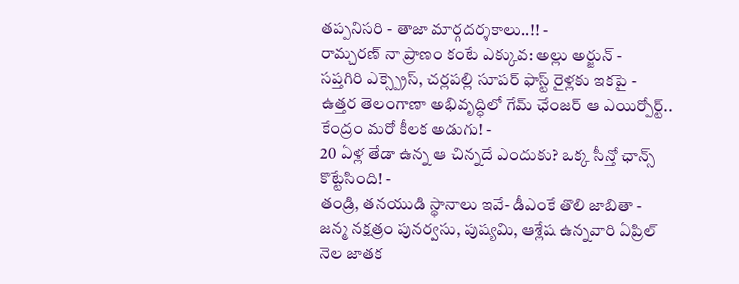తప్పనిసరి - తాజా మార్గదర్శకాలు..!! -
రామ్చరణ్ నా ప్రాణం కంటే ఎక్కువ: అల్లు అర్జున్ -
సప్తగిరి ఎక్స్ప్రెస్, చర్లపల్లి సూపర్ ఫాస్ట్ రైళ్లకు ఇకపై -
ఉత్తర తెలంగాణా అభివృద్ధిలో గేమ్ ఛేంజర్ ఆ ఎయిర్పోర్ట్.. కేంద్రం మరో కీలక అడుగు! -
20 ఏళ్ల తేడా ఉన్న ఆ చిన్నదే ఎందుకు? ఒక్క సీన్తో ఛాన్స్ కొట్టేసింది! -
తండ్రి, తనయుడి స్థానాలు ఇవే- డీఎంకే తొలి జాబితా -
జన్మ నక్షత్రం పునర్వసు, పుష్యమి, ఆశ్లేష ఉన్నవారి ఏప్రిల్ నెల జాతక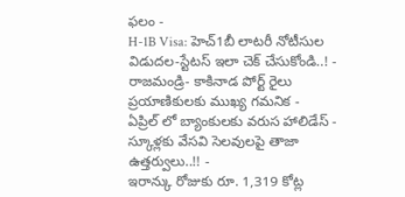ఫలం -
H-1B Visa: హెచ్1బీ లాటరీ నోటీసుల విడుదల-స్టేటస్ ఇలా చెక్ చేసుకోండి..! -
రాజమండ్రి- కాకినాడ పోర్ట్ రైలు ప్రయాణికులకు ముఖ్య గమనిక -
ఏప్రిల్ లో బ్యాంకులకు వరుస హాలిడేస్ - స్కూళ్లకు వేసవి సెలవులపై తాజా ఉత్తర్వులు..!! -
ఇరాన్కు రోజుకు రూ. 1,319 కోట్ల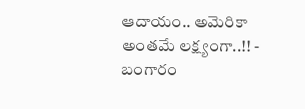ఆదాయం.. అమెరికా అంతమే లక్ష్యంగా..!! -
బంగారం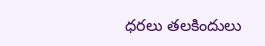ధరలు తలకిందులు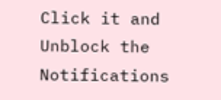Click it and Unblock the Notifications